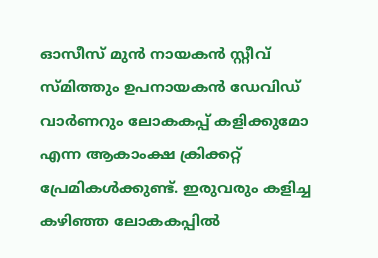ഓസീസ് മുന്‍ നായകന്‍ സ്റ്റീവ് സ്‌മിത്തും ഉപനായകന്‍ ഡേവിഡ് വാര്‍ണറും ലോകകപ്പ് കളിക്കുമോ എന്ന ആകാംക്ഷ ക്രിക്കറ്റ് പ്രേമികള്‍ക്കുണ്ട്. ഇരുവരും കളിച്ച കഴിഞ്ഞ ലോകകപ്പില്‍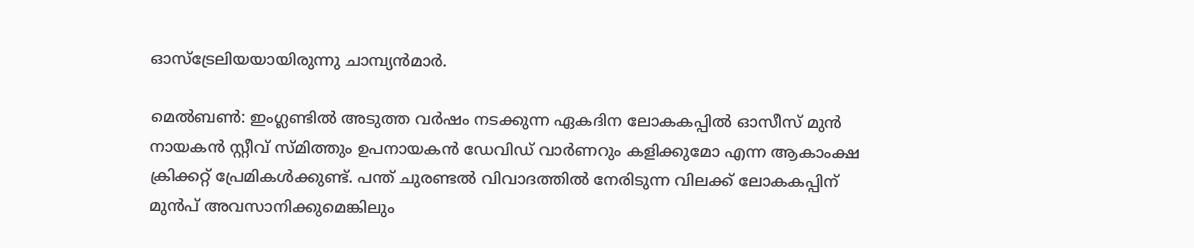ഓസ്‌ട്രേലിയയായിരുന്നു ചാമ്പ്യന്‍മാര്‍.

മെല്‍ബണ്‍: ഇംഗ്ലണ്ടില്‍ അടുത്ത വര്‍ഷം നടക്കുന്ന ഏകദിന ലോകകപ്പില്‍ ഓസീസ് മുന്‍ നായകന്‍ സ്റ്റീവ് സ്‌മിത്തും ഉപനായകന്‍ ഡേവിഡ് വാര്‍ണറും കളിക്കുമോ എന്ന ആകാംക്ഷ ക്രിക്കറ്റ് പ്രേമികള്‍ക്കുണ്ട്. പന്ത് ചുരണ്ടല്‍ വിവാദത്തില്‍ നേരിടുന്ന വിലക്ക് ലോകകപ്പിന് മുന്‍പ് അവസാനിക്കുമെങ്കിലും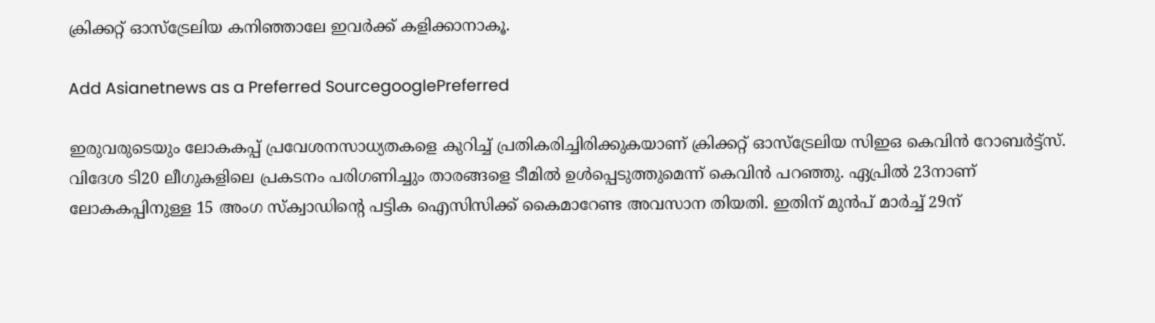ക്രിക്കറ്റ് ഓസ്‌ട്രേലിയ കനിഞ്ഞാലേ ഇവര്‍ക്ക് കളിക്കാനാകൂ.

Add Asianetnews as a Preferred SourcegooglePreferred

ഇരുവരുടെയും ലോകകപ്പ് പ്രവേശനസാധ്യതകളെ കുറിച്ച് പ്രതികരിച്ചിരിക്കുകയാണ് ക്രിക്കറ്റ് ഓസ്‌ട്രേലിയ സിഇഒ കെവിന്‍ റോബര്‍ട്ട്‌സ്. വിദേശ ടി20 ലീഗുകളിലെ പ്രകടനം പരിഗണിച്ചും താരങ്ങളെ ടീമില്‍ ഉള്‍പ്പെടുത്തുമെന്ന് കെവിന്‍ പറഞ്ഞു. ഏപ്രില്‍ 23നാണ് ലോകകപ്പിനുള്ള 15 അംഗ സ്‌ക്വാഡിന്‍റെ പട്ടിക ഐസിസിക്ക് കൈമാറേണ്ട അവസാന തിയതി. ഇതിന് മുന്‍പ് മാര്‍ച്ച് 29ന്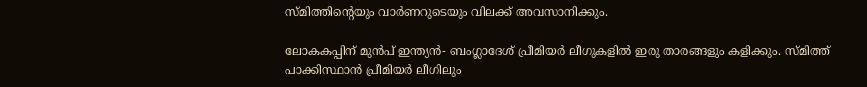സ്‌മിത്തിന്‍റെയും വാര്‍ണറുടെയും വിലക്ക് അവസാനിക്കും.

ലോകകപ്പിന് മുന്‍പ് ഇന്ത്യന്‍- ബംഗ്ലാദേശ് പ്രീമിയര്‍ ലീഗുകളില്‍ ഇരു താരങ്ങളും കളിക്കും. സ്‌മിത്ത് പാക്കിസ്ഥാന്‍ പ്രീമിയര്‍ ലീഗിലും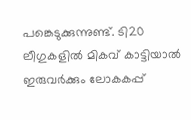പങ്കെടുക്കുന്നുണ്ട്. ടി20 ലീഗുകളില്‍ മികവ് കാട്ടിയാല്‍ ഇരുവര്‍ക്കും ലോകകപ്പ്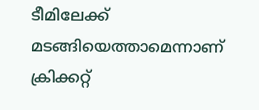ടീമിലേക്ക് മടങ്ങിയെത്താമെന്നാണ് ക്രിക്കറ്റ്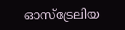ഓസ്‌ട്രേലിയ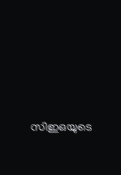സിഇഒയുടെ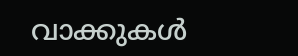വാക്കുകള്‍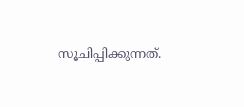സൂചിപ്പിക്കുന്നത്.